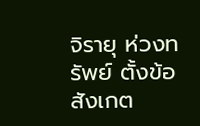จิรายุ ห่วงทรัพย์ ตั้งข้อสังเกต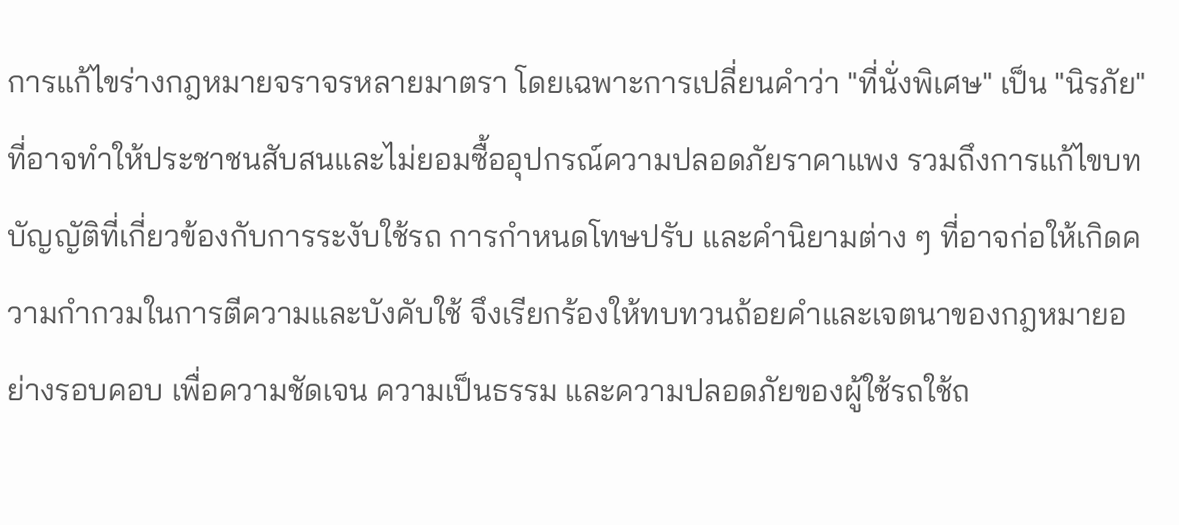การแก้ไขร่างกฎหมายจราจรหลายมาตรา โดยเฉพาะการเปลี่ยนคำว่า "ที่นั่งพิเศษ" เป็น "นิรภัย" ที่อาจทำให้ประชาชนสับสนและไม่ยอมซื้ออุปกรณ์ความปลอดภัยราคาแพง รวมถึงการแก้ไขบทบัญญัติที่เกี่ยวข้องกับการระงับใช้รถ การกำหนดโทษปรับ และคำนิยามต่าง ๆ ที่อาจก่อให้เกิดความกำกวมในการตีความและบังคับใช้ จึงเรียกร้องให้ทบทวนถ้อยคำและเจตนาของกฎหมายอย่างรอบคอบ เพื่อความชัดเจน ความเป็นธรรม และความปลอดภัยของผู้ใช้รถใช้ถ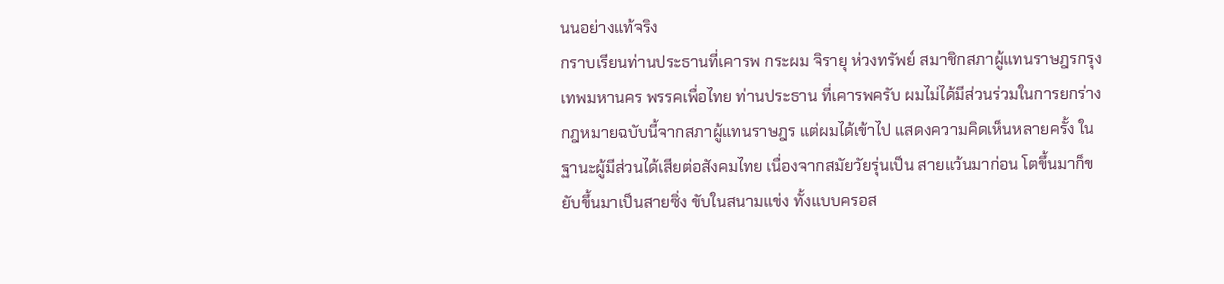นนอย่างแท้จริง
กราบเรียนท่านประธานที่เคารพ กระผม จิรายุ ห่วงทรัพย์ สมาชิกสภาผู้แทนราษฎรกรุงเทพมหานคร พรรคเพื่อไทย ท่านประธาน ที่เคารพครับ ผมไม่ได้มีส่วนร่วมในการยกร่างกฎหมายฉบับนี้จากสภาผู้แทนราษฎร แต่ผมได้เข้าไป แสดงความคิดเห็นหลายครั้ง ในฐานะผู้มีส่วนได้เสียต่อสังคมไทย เนื่องจากสมัยวัยรุ่นเป็น สายแว้นมาก่อน โตขึ้นมาก็ขยับขึ้นมาเป็นสายซิ่ง ขับในสนามแข่ง ทั้งแบบครอส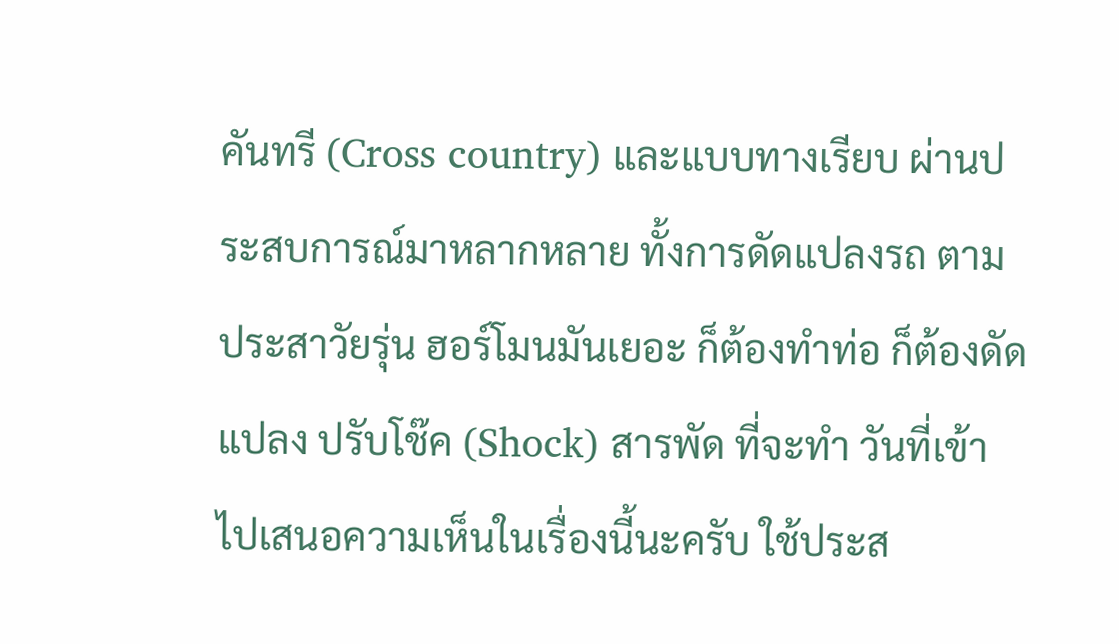คันทรี (Cross country) และแบบทางเรียบ ผ่านประสบการณ์มาหลากหลาย ทั้งการดัดแปลงรถ ตามประสาวัยรุ่น ฮอร์โมนมันเยอะ ก็ต้องทำท่อ ก็ต้องดัดแปลง ปรับโช๊ค (Shock) สารพัด ที่จะทำ วันที่เข้าไปเสนอความเห็นในเรื่องนี้นะครับ ใช้ประส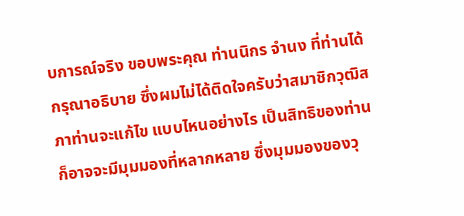บการณ์จริง ขอบพระคุณ ท่านนิกร จำนง ที่ท่านได้กรุณาอธิบาย ซึ่งผมไม่ได้ติดใจครับว่าสมาชิกวุฒิสภาท่านจะแก้ไข แบบไหนอย่างไร เป็นสิทธิของท่าน ก็อาจจะมีมุมมองที่หลากหลาย ซึ่งมุมมองของวุ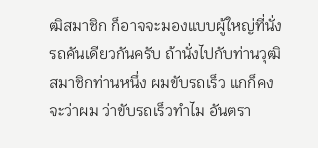ฒิสมาชิก ก็อาจจะมองแบบผู้ใหญ่ที่นั่งรถคันเดียวกันครับ ถ้านั่งไปกับท่านวุฒิสมาชิกท่านหนึ่ง ผมขับรถเร็ว แกก็คงจะว่าผม ว่าขับรถเร็วทำไม อันตรา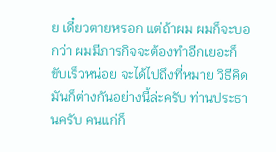ย เดี๋ยวตายหรอก แต่ถ้าผม ผมก็จะบอกว่า ผมมีภารกิจจะต้องทำอีกเยอะก็ขับเร็วหน่อย จะได้ไปถึงที่หมาย วิธีคิดมันก็ต่างกันอย่างนี้ล่ะครับ ท่านประธานครับ คนแก่ก็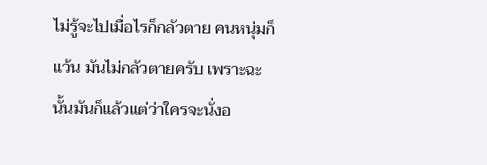ไม่รู้จะไปเมื่อไรก็กลัวตาย คนหนุ่มก็แว้น มันไม่กลัวตายครับ เพราะฉะนั้นมันก็แล้วแต่ว่าใครจะนั่งอ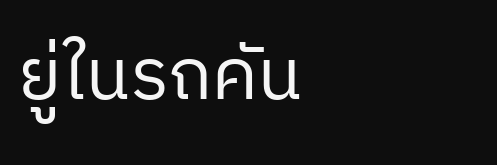ยู่ในรถคัน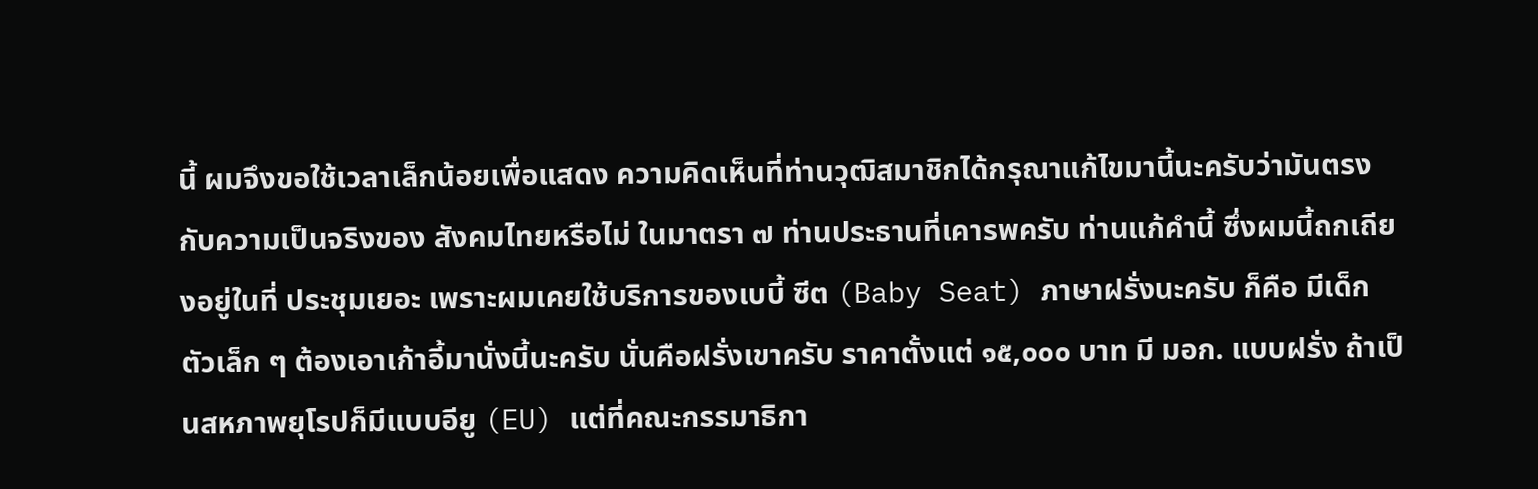นี้ ผมจึงขอใช้เวลาเล็กน้อยเพื่อแสดง ความคิดเห็นที่ท่านวุฒิสมาชิกได้กรุณาแก้ไขมานี้นะครับว่ามันตรงกับความเป็นจริงของ สังคมไทยหรือไม่ ในมาตรา ๗ ท่านประธานที่เคารพครับ ท่านแก้คำนี้ ซึ่งผมนี้ถกเถียงอยู่ในที่ ประชุมเยอะ เพราะผมเคยใช้บริการของเบบี้ ซีต (Baby Seat) ภาษาฝรั่งนะครับ ก็คือ มีเด็กตัวเล็ก ๆ ต้องเอาเก้าอี้มานั่งนี้นะครับ นั่นคือฝรั่งเขาครับ ราคาตั้งแต่ ๑๕,๐๐๐ บาท มี มอก. แบบฝรั่ง ถ้าเป็นสหภาพยุโรปก็มีแบบอียู (EU) แต่ที่คณะกรรมาธิกา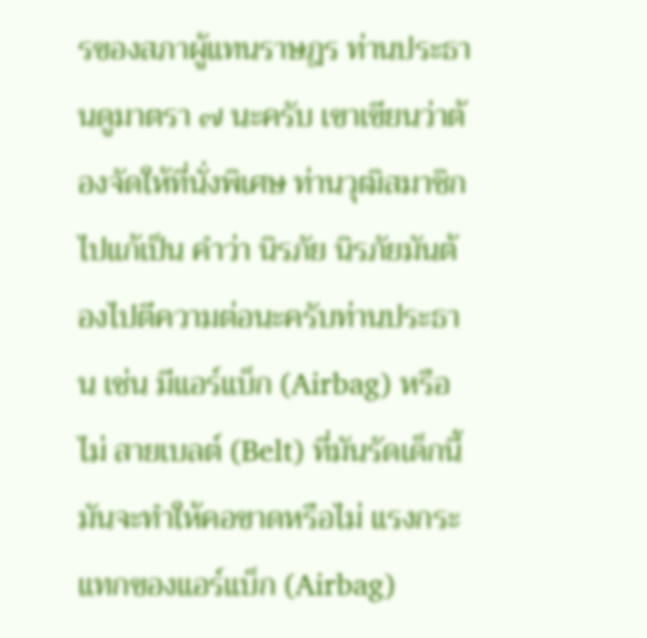รของสภาผู้แทนราษฎร ท่านประธานดูมาตรา ๗ นะครับ เขาเขียนว่าต้องจัดให้ที่นั่งพิเศษ ท่านวุฒิสมาชิกไปแก้เป็น คำว่า นิรภัย นิรภัยมันต้องไปตีความต่อนะครับท่านประธาน เช่น มีแอร์แบ็ก (Airbag) หรือไม่ สายเบลต์ (Belt) ที่มันรัดเด็กนี้ มันจะทำให้คอขาดหรือไม่ แรงกระแทกของแอร์แบ็ก (Airbag)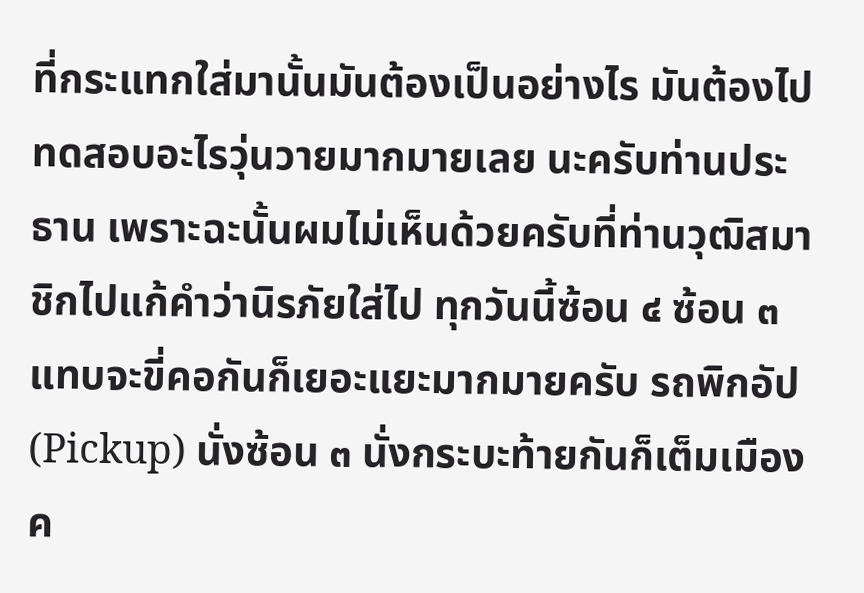ที่กระแทกใส่มานั้นมันต้องเป็นอย่างไร มันต้องไปทดสอบอะไรวุ่นวายมากมายเลย นะครับท่านประธาน เพราะฉะนั้นผมไม่เห็นด้วยครับที่ท่านวุฒิสมาชิกไปแก้คำว่านิรภัยใส่ไป ทุกวันนี้ซ้อน ๔ ซ้อน ๓ แทบจะขี่คอกันก็เยอะแยะมากมายครับ รถพิกอัป (Pickup) นั่งซ้อน ๓ นั่งกระบะท้ายกันก็เต็มเมืองค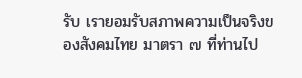รับ เรายอมรับสภาพความเป็นจริงของสังคมไทย มาตรา ๗ ที่ท่านไป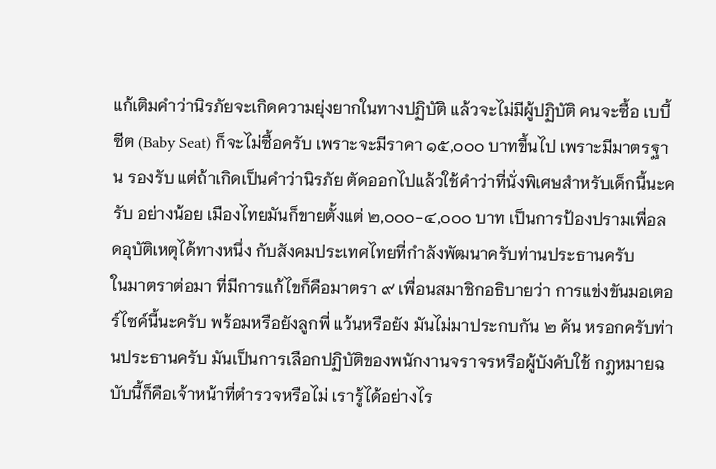แก้เติมคำว่านิรภัยจะเกิดความยุ่งยากในทางปฏิบัติ แล้วจะไม่มีผู้ปฏิบัติ คนจะซื้อ เบบี้ ซีต (Baby Seat) ก็จะไม่ซื้อครับ เพราะจะมีราคา ๑๕,๐๐๐ บาทขึ้นไป เพราะมีมาตรฐาน รองรับ แต่ถ้าเกิดเป็นคำว่านิรภัย ตัดออกไปแล้วใช้คำว่าที่นั่งพิเศษสำหรับเด็กนี้นะครับ อย่างน้อย เมืองไทยมันก็ขายตั้งแต่ ๒,๐๐๐-๔,๐๐๐ บาท เป็นการป้องปรามเพื่อลดอุบัติเหตุได้ทางหนึ่ง กับสังคมประเทศไทยที่กำลังพัฒนาครับท่านประธานครับ
ในมาตราต่อมา ที่มีการแก้ไขก็คือมาตรา ๙ เพื่อนสมาชิกอธิบายว่า การแข่งขันมอเตอร์ไซค์นี้นะครับ พร้อมหรือยังลูกพี่ แว้นหรือยัง มันไม่มาประกบกัน ๒ คัน หรอกครับท่านประธานครับ มันเป็นการเลือกปฏิบัติของพนักงานจราจรหรือผู้บังคับใช้ กฎหมายฉบับนี้ก็คือเจ้าหน้าที่ตำรวจหรือไม่ เรารู้ได้อย่างไร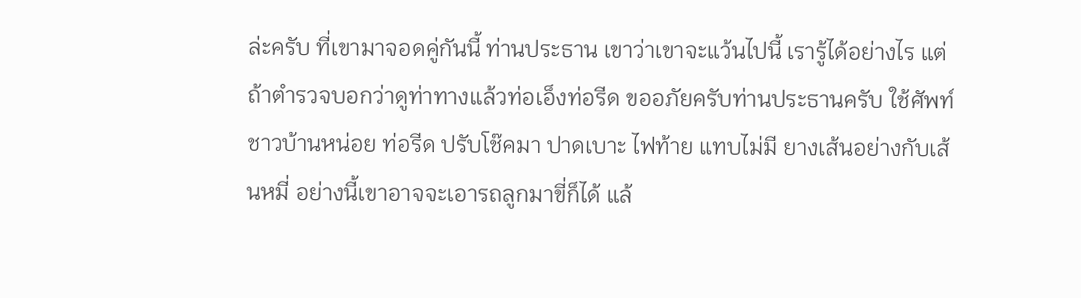ล่ะครับ ที่เขามาจอดคู่กันนี้ ท่านประธาน เขาว่าเขาจะแว้นไปนี้ เรารู้ได้อย่างไร แต่ถ้าตำรวจบอกว่าดูท่าทางแล้วท่อเอ็งท่อรีด ขออภัยครับท่านประธานครับ ใช้ศัพท์ชาวบ้านหน่อย ท่อรีด ปรับโช๊คมา ปาดเบาะ ไฟท้าย แทบไม่มี ยางเส้นอย่างกับเส้นหมี่ อย่างนี้เขาอาจจะเอารถลูกมาขี่ก็ได้ แล้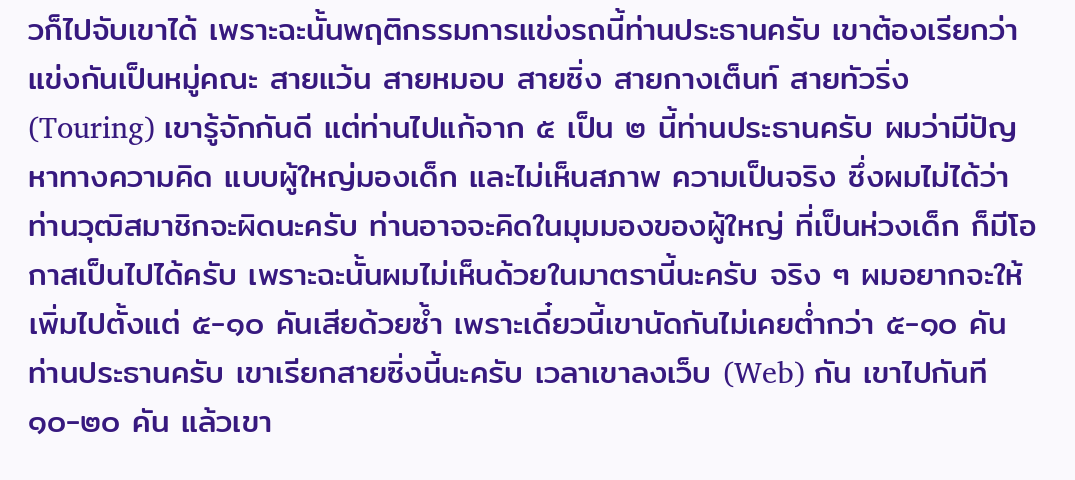วก็ไปจับเขาได้ เพราะฉะนั้นพฤติกรรมการแข่งรถนี้ท่านประธานครับ เขาต้องเรียกว่าแข่งกันเป็นหมู่คณะ สายแว้น สายหมอบ สายซิ่ง สายกางเต็นท์ สายทัวริ่ง (Touring) เขารู้จักกันดี แต่ท่านไปแก้จาก ๕ เป็น ๒ นี้ท่านประธานครับ ผมว่ามีปัญหาทางความคิด แบบผู้ใหญ่มองเด็ก และไม่เห็นสภาพ ความเป็นจริง ซึ่งผมไม่ได้ว่าท่านวุฒิสมาชิกจะผิดนะครับ ท่านอาจจะคิดในมุมมองของผู้ใหญ่ ที่เป็นห่วงเด็ก ก็มีโอกาสเป็นไปได้ครับ เพราะฉะนั้นผมไม่เห็นด้วยในมาตรานี้นะครับ จริง ๆ ผมอยากจะให้เพิ่มไปตั้งแต่ ๕-๑๐ คันเสียด้วยซ้ำ เพราะเดี๋ยวนี้เขานัดกันไม่เคยต่ำกว่า ๕-๑๐ คันท่านประธานครับ เขาเรียกสายซิ่งนี้นะครับ เวลาเขาลงเว็บ (Web) กัน เขาไปกันที ๑๐-๒๐ คัน แล้วเขา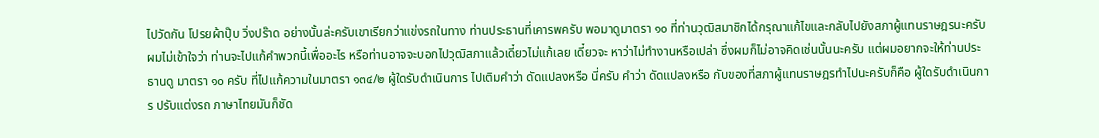ไปวัดกัน โปรยผ้าปุ๊บ วิ่งปร๊าด อย่างนั้นล่ะครับเขาเรียกว่าแข่งรถในทาง ท่านประธานที่เคารพครับ พอมาดูมาตรา ๑๐ ที่ท่านวุฒิสมาชิกได้กรุณาแก้ไขและกลับไปยังสภาผู้แทนราษฎรนะครับ ผมไม่เข้าใจว่า ท่านจะไปแก้คำพวกนี้เพื่ออะไร หรือท่านอาจจะบอกไปวุฒิสภาแล้วเดี๋ยวไม่แก้เลย เดี๋ยวจะ หาว่าไม่ทำงานหรือเปล่า ซึ่งผมก็ไม่อาจคิดเช่นนั้นนะครับ แต่ผมอยากจะให้ท่านประธานดู มาตรา ๑๐ ครับ ที่ไปแก้ความในมาตรา ๑๓๔/๒ ผู้ใดรับดำเนินการ ไปเติมคำว่า ดัดแปลงหรือ นี่ครับ คำว่า ดัดแปลงหรือ กับของที่สภาผู้แทนราษฎรทำไปนะครับก็คือ ผู้ใดรับดำเนินการ ปรับแต่งรถ ภาษาไทยมันก็ชัด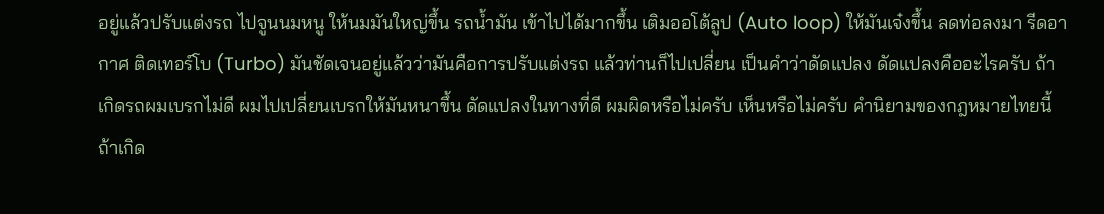อยู่แล้วปรับแต่งรถ ไปจูนนมหนู ให้นมมันใหญ่ขึ้น รถน้ำมัน เข้าไปได้มากขึ้น เติมออโต้ลูป (Auto loop) ให้มันเจ๋งขึ้น ลดท่อลงมา รีดอากาศ ติดเทอร์โบ (Turbo) มันชัดเจนอยู่แล้วว่ามันคือการปรับแต่งรถ แล้วท่านก็ไปเปลี่ยน เป็นคำว่าดัดแปลง ดัดแปลงคืออะไรครับ ถ้าเกิดรถผมเบรกไม่ดี ผมไปเปลี่ยนเบรกให้มันหนาขึ้น ดัดแปลงในทางที่ดี ผมผิดหรือไม่ครับ เห็นหรือไม่ครับ คำนิยามของกฎหมายไทยนี้ ถ้าเกิด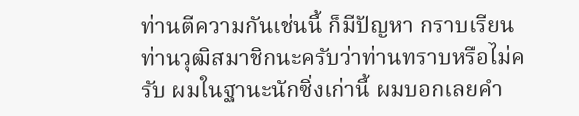ท่านตีความกันเช่นนี้ ก็มีปัญหา กราบเรียนท่านวุฒิสมาชิกนะครับว่าท่านทราบหรือไม่ครับ ผมในฐานะนักซิ่งเก่านี้ ผมบอกเลยคำ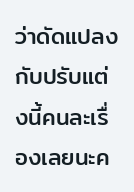ว่าดัดแปลงกับปรับแต่งนี้คนละเรื่องเลยนะค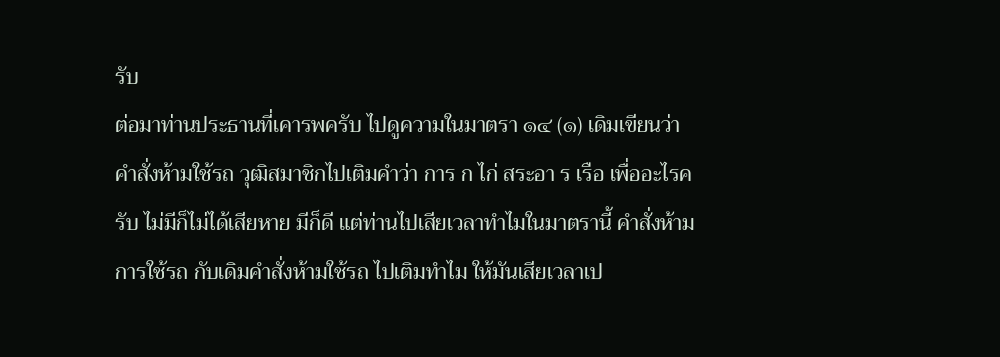รับ
ต่อมาท่านประธานที่เคารพครับ ไปดูความในมาตรา ๑๔ (๑) เดิมเขียนว่า คำสั่งห้ามใช้รถ วุฒิสมาชิกไปเติมคำว่า การ ก ไก่ สระอา ร เรือ เพื่ออะไรครับ ไม่มีก็ไม่ได้เสียหาย มีก็ดี แต่ท่านไปเสียเวลาทำไมในมาตรานี้ คำสั่งห้ามการใช้รถ กับเดิมคำสั่งห้ามใช้รถ ไปเติมทำไม ให้มันเสียเวลาเป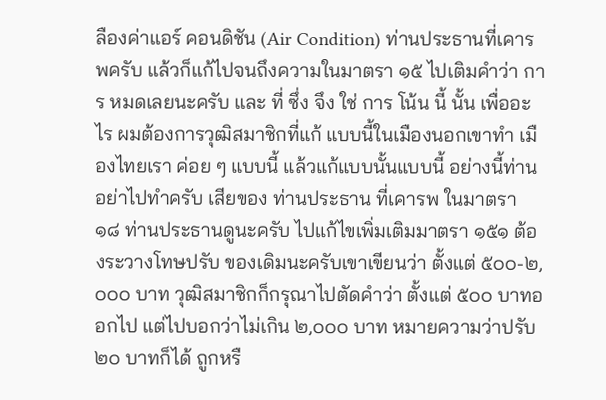ลืองค่าแอร์ คอนดิชัน (Air Condition) ท่านประธานที่เคารพครับ แล้วก็แก้ไปจนถึงความในมาตรา ๑๕ ไปเติมคำว่า การ หมดเลยนะครับ และ ที่ ซึ่ง จึง ใช่ การ โน้น นี้ นั้น เพื่ออะไร ผมต้องการวุฒิสมาชิกที่แก้ แบบนี้ในเมืองนอกเขาทำ เมืองไทยเรา ค่อย ๆ แบบนี้ แล้วแก้แบบนั้นแบบนี้ อย่างนี้ท่านอย่าไปทำครับ เสียของ ท่านประธาน ที่เคารพ ในมาตรา ๑๘ ท่านประธานดูนะครับ ไปแก้ไขเพิ่มเติมมาตรา ๑๕๑ ต้องระวางโทษปรับ ของเดิมนะครับเขาเขียนว่า ตั้งแต่ ๕๐๐-๒,๐๐๐ บาท วุฒิสมาชิกก็กรุณาไปตัดคำว่า ตั้งแต่ ๕๐๐ บาทออกไป แต่ไปบอกว่าไม่เกิน ๒,๐๐๐ บาท หมายความว่าปรับ ๒๐ บาทก็ได้ ถูกหรื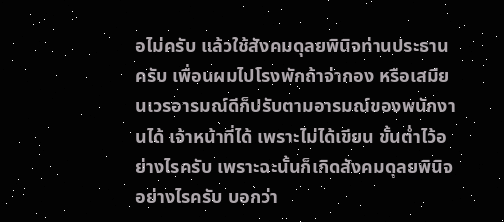อไม่ครับ แล้วใช้สังคมดุลยพินิจท่านประธานครับ เพื่อนผมไปโรงพักถ้าจ่ากอง หรือเสมียนเวรอารมณ์ดีก็ปรับตามอารมณ์ของพนักงานได้ เจ้าหน้าที่ได้ เพราะไม่ได้เขียน ขั้นต่ำไว้อย่างไรครับ เพราะฉะนั้นก็เกิดสังคมดุลยพินิจอย่างไรครับ บอกว่า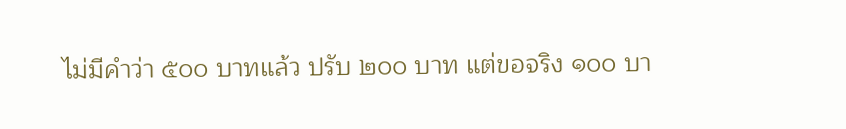ไม่มีคำว่า ๕๐๐ บาทแล้ว ปรับ ๒๐๐ บาท แต่ขอจริง ๑๐๐ บา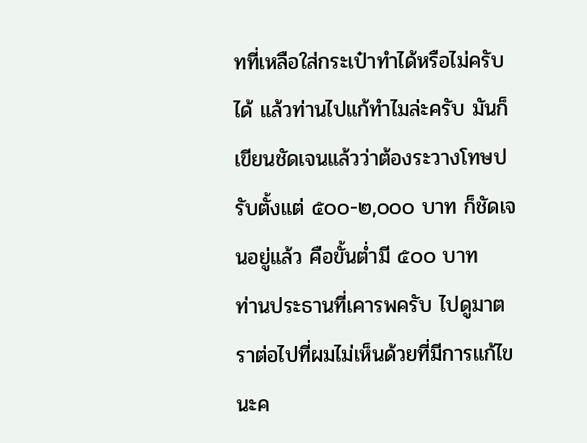ทที่เหลือใส่กระเป๋าทำได้หรือไม่ครับ ได้ แล้วท่านไปแก้ทำไมล่ะครับ มันก็เขียนชัดเจนแล้วว่าต้องระวางโทษปรับตั้งแต่ ๕๐๐-๒,๐๐๐ บาท ก็ชัดเจนอยู่แล้ว คือขั้นต่ำมี ๕๐๐ บาท
ท่านประธานที่เคารพครับ ไปดูมาตราต่อไปที่ผมไม่เห็นด้วยที่มีการแก้ไขนะค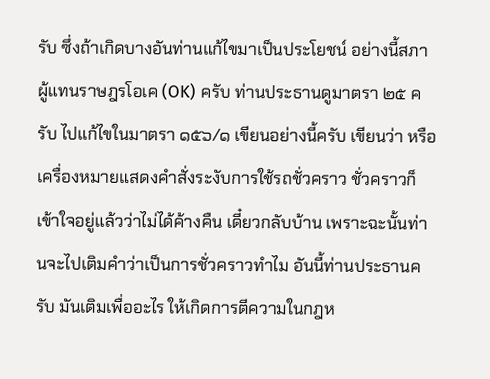รับ ซึ่งถ้าเกิดบางอันท่านแก้ไขมาเป็นประโยชน์ อย่างนี้สภาผู้แทนราษฎรโอเค (OK) ครับ ท่านประธานดูมาตรา ๒๕ ครับ ไปแก้ไขในมาตรา ๑๕๖/๑ เขียนอย่างนี้ครับ เขียนว่า หรือเครื่องหมายแสดงคำสั่งระงับการใช้รถชั่วคราว ชั่วคราวก็เข้าใจอยู่แล้วว่าไม่ได้ค้างคืน เดี๋ยวกลับบ้าน เพราะฉะนั้นท่านจะไปเติมคำว่าเป็นการชั่วคราวทำไม อันนี้ท่านประธานครับ มันเติมเพื่ออะไร ให้เกิดการตีความในกฎห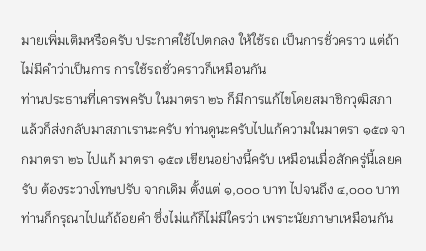มายเพิ่มเติมหรือครับ ประกาศใช้ไปตกลง ให้ใช้รถ เป็นการชั่วคราว แต่ถ้าไม่มีคำว่าเป็นการ การใช้รถชั่วคราวก็เหมือนกัน
ท่านประธานที่เคารพครับ ในมาตรา ๒๖ ก็มีการแก้ไขโดยสมาชิกวุฒิสภา แล้วก็ส่งกลับมาสภาเรานะครับ ท่านดูนะครับไปแก้ความในมาตรา ๑๕๗ จากมาตรา ๒๖ ไปแก้ มาตรา ๑๕๗ เขียนอย่างนี้ครับ เหมือนเมื่อสักครู่นี้เลยครับ ต้องระวางโทษปรับ จากเดิม ตั้งแต่ ๑,๐๐๐ บาท ไปจนถึง ๔,๐๐๐ บาท ท่านก็กรุณาไปแก้ถ้อยคำ ซึ่งไม่แก้ก็ไม่มีใครว่า เพราะนัยภาษาเหมือนกัน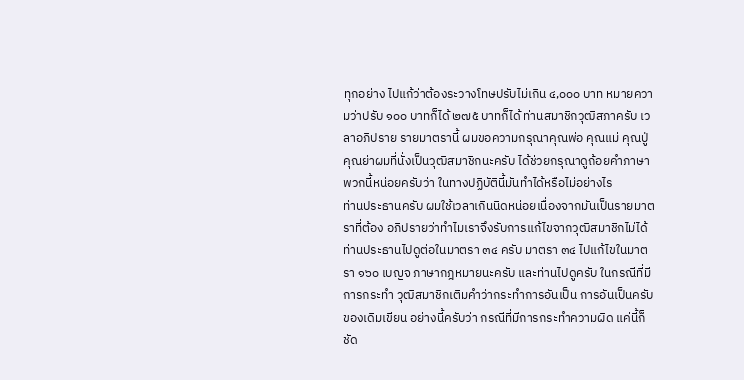ทุกอย่าง ไปแก้ว่าต้องระวางโทษปรับไม่เกิน ๔,๐๐๐ บาท หมายความว่าปรับ ๑๐๐ บาทก็ได้ ๒๗๕ บาทก็ได้ ท่านสมาชิกวุฒิสภาครับ เวลาอภิปราย รายมาตรานี้ ผมขอความกรุณาคุณพ่อ คุณแม่ คุณปู่ คุณย่าผมที่นั่งเป็นวุฒิสมาชิกนะครับ ได้ช่วยกรุณาดูถ้อยคำภาษาพวกนี้หน่อยครับว่า ในทางปฏิบัตินี้มันทำได้หรือไม่อย่างไร
ท่านประธานครับ ผมใช้เวลาเกินนิดหน่อยเนื่องจากมันเป็นรายมาตราที่ต้อง อภิปรายว่าทำไมเราจึงรับการแก้ไขจากวุฒิสมาชิกไม่ได้ ท่านประธานไปดูต่อในมาตรา ๓๔ ครับ มาตรา ๓๔ ไปแก้ไขในมาตรา ๑๖๐ เบญจ ภาษากฎหมายนะครับ และท่านไปดูครับ ในกรณีที่มีการกระทำ วุฒิสมาชิกเติมคำว่ากระทำการอันเป็น การอันเป็นครับ ของเดิมเขียน อย่างนี้ครับว่า กรณีที่มีการกระทำความผิด แค่นี้ก็ชัด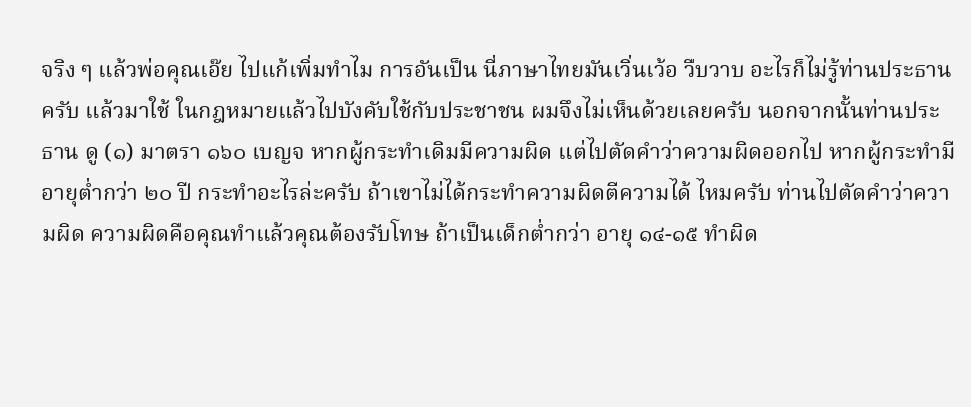จริง ๆ แล้วพ่อคุณเอ๊ย ไปแก้เพิ่มทำไม การอันเป็น นี่ภาษาไทยมันเวิ่นเว้อ วืบวาบ อะไรก็ไม่รู้ท่านประธานครับ แล้วมาใช้ ในกฎหมายแล้วไปบังคับใช้กับประชาชน ผมจึงไม่เห็นด้วยเลยครับ นอกจากนั้นท่านประธาน ดู (๑) มาตรา ๑๖๐ เบญจ หากผู้กระทำเดิมมีความผิด แต่ไปตัดคำว่าความผิดออกไป หากผู้กระทำมีอายุต่ำกว่า ๒๐ ปี กระทำอะไรล่ะครับ ถ้าเขาไม่ได้กระทำความผิดตีความได้ ไหมครับ ท่านไปตัดคำว่าความผิด ความผิดคือคุณทำแล้วคุณต้องรับโทษ ถ้าเป็นเด็กต่ำกว่า อายุ ๑๔-๑๕ ทำผิด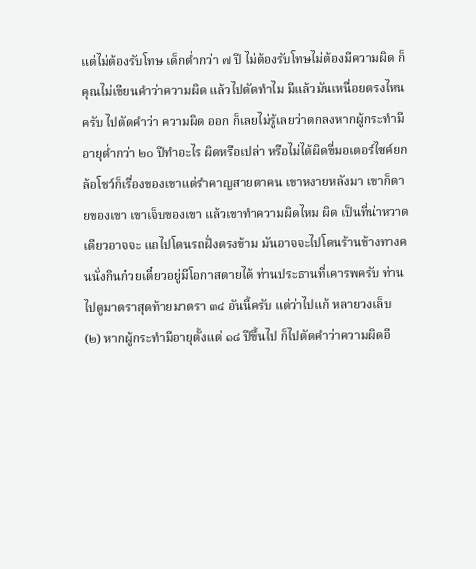แต่ไม่ต้องรับโทษ เด็กต่ำกว่า ๗ ปี ไม่ต้องรับโทษไม่ต้องมีความผิด ก็คุณไม่เขียนคำว่าความผิด แล้วไปตัดทำไม มีแล้วมันเหนื่อยตรงไหนครับ ไปตัดคำว่า ความผิด ออก ก็เลยไม่รู้เลยว่าตกลงหากผู้กระทำมีอายุต่ำกว่า ๒๐ ปีทำอะไร ผิดหรือเปล่า หรือไม่ได้ผิดขี่มอเตอร์ไซค์ยกล้อโชว์ก็เรื่องของเขาแต่รำคาญสายตาคน เขาหงายหลังมา เขาก็ตายของเขา เขาเจ็บของเขา แล้วเขาทำความผิดไหม ผิด เป็นที่น่าหวาดเดียวอาจจะ แถไปโดนรถฝั่งตรงข้าม มันอาจจะไปโดนร้านข้างทางคนนั่งกินก๋วยเตี๋ยวอยู่มีโอกาสตายได้ ท่านประธานที่เคารพครับ ท่านไปดูมาตราสุดท้ายมาตรา ๓๔ อันนี้ครับ แต่ว่าไปแก้ หลายวงเล็บ (๒) หากผู้กระทำมีอายุตั้งแต่ ๑๘ ปีขึ้นไป ก็ไปตัดคำว่าความผิดอี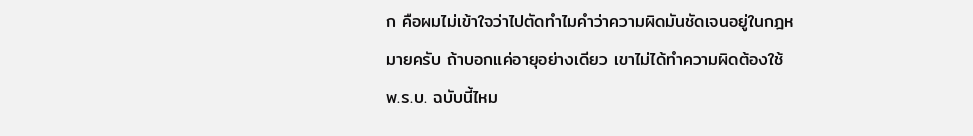ก คือผมไม่เข้าใจว่าไปตัดทำไมคำว่าความผิดมันชัดเจนอยู่ในกฎหมายครับ ถ้าบอกแค่อายุอย่างเดียว เขาไม่ได้ทำความผิดต้องใช้ พ.ร.บ. ฉบับนี้ไหม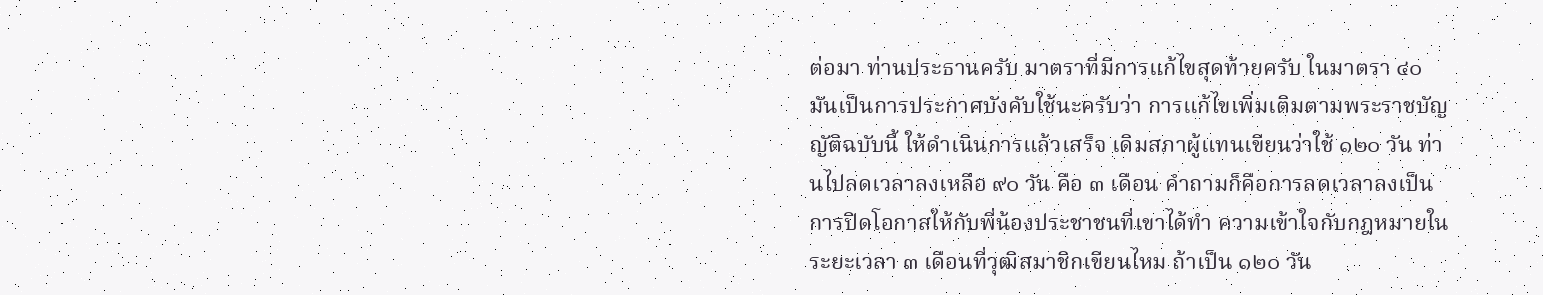ต่อมา ท่านประธานครับ มาตราที่มีการแก้ไขสุดท้ายครับ ในมาตรา ๔๐ มันเป็นการประกาศบังคับใช้นะครับว่า การแก้ไขเพิ่มเติมตามพระราชบัญญัติฉบับนี้ ให้ดำเนินการแล้วเสร็จ เดิมสภาผู้แทนเขียนว่าใช้ ๑๒๐ วัน ท่านไปลดเวลาลงเหลือ ๙๐ วัน คือ ๓ เดือน คำถามก็คือการลดเวลาลงเป็นการปิดโอกาสให้กับพี่น้องประชาชนที่เขาได้ทำ ความเข้าใจกับกฎหมายในระยะเวลา ๓ เดือนที่วุฒิสมาชิกเขียนไหม ถ้าเป็น ๑๒๐ วัน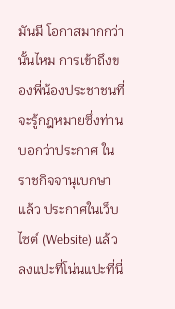มันมี โอกาสมากกว่านั้นไหม การเข้าถึงของพี่น้องประชาชนที่จะรู้กฎหมายซึ่งท่านบอกว่าประกาศ ในราชกิจจานุเบกษาแล้ว ประกาศในเว็บไซต์ (Website) แล้ว ลงแปะที่โน่นแปะที่นี่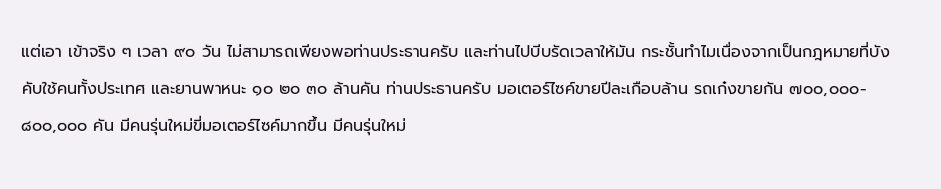แต่เอา เข้าจริง ๆ เวลา ๙๐ วัน ไม่สามารถเพียงพอท่านประธานครับ และท่านไปบีบรัดเวลาให้มัน กระชั้นทำไมเนื่องจากเป็นกฎหมายที่บังคับใช้คนทั้งประเทศ และยานพาหนะ ๑๐ ๒๐ ๓๐ ล้านคัน ท่านประธานครับ มอเตอร์ไซค์ขายปีละเกือบล้าน รถเก๋งขายกัน ๗๐๐,๐๐๐- ๘๐๐,๐๐๐ คัน มีคนรุ่นใหม่ขี่มอเตอร์ไซค์มากขึ้น มีคนรุ่นใหม่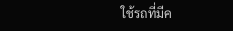ใช้รถที่มีค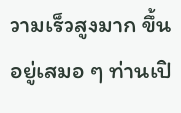วามเร็วสูงมาก ขึ้นอยู่เสมอ ๆ ท่านเปิ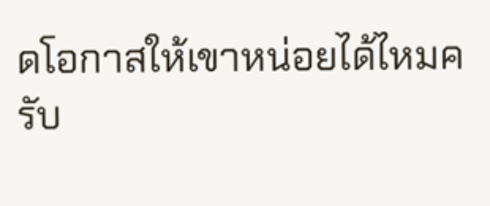ดโอกาสให้เขาหน่อยได้ไหมครับ